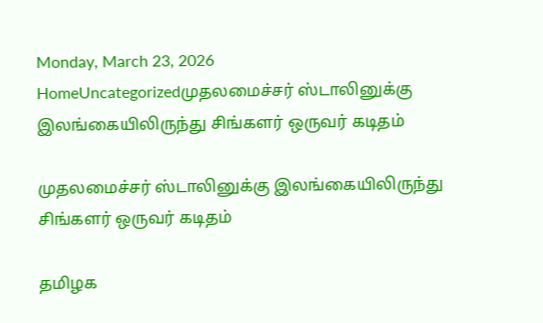Monday, March 23, 2026
HomeUncategorizedமுதலமைச்சர் ஸ்டாலினுக்கு இலங்கையிலிருந்து சிங்களர் ஒருவர் கடிதம்

முதலமைச்சர் ஸ்டாலினுக்கு இலங்கையிலிருந்து சிங்களர் ஒருவர் கடிதம்

தமிழக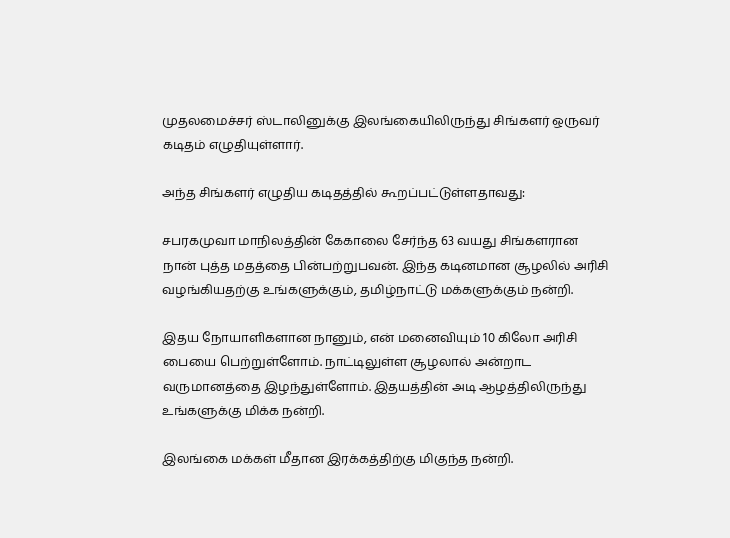முதலமைச்சர் ஸ்டாலினுக்கு இலங்கையிலிருந்து சிங்களர் ஒருவர் கடிதம் எழுதியுள்ளார்.

அந்த சிங்களர் எழுதிய கடிதத்தில் கூறப்பட்டுள்ளதாவது:

சபரகமுவா மாநிலத்தின் கேகாலை சேர்ந்த 63 வயது சிங்களரான நான் புத்த மதத்தை பின்பற்றுபவன். இந்த கடினமான சூழலில் அரிசி வழங்கியதற்கு உங்களுக்கும், தமிழ்நாட்டு மக்களுக்கும் நன்றி.

இதய நோயாளிகளான நானும், என் மனைவியும் 10 கிலோ அரிசி பையை பெற்றுள்ளோம். நாட்டிலுள்ள சூழலால் அன்றாட வருமானத்தை இழந்துள்ளோம். இதயத்தின் அடி ஆழத்திலிருந்து உங்களுக்கு மிக்க நன்றி.

இலங்கை மக்கள் மீதான இரக்கத்திற்கு மிகுந்த நன்றி.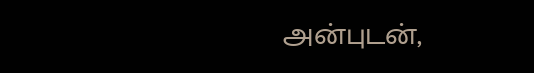அன்புடன்,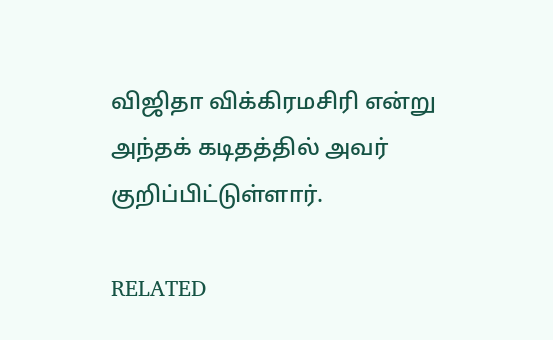விஜிதா விக்கிரமசிரி என்று அந்தக் கடிதத்தில் அவர் குறிப்பிட்டுள்ளார்.

RELATED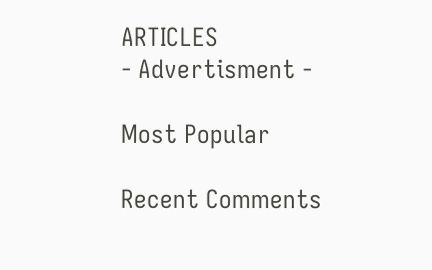ARTICLES
- Advertisment -

Most Popular

Recent Comments